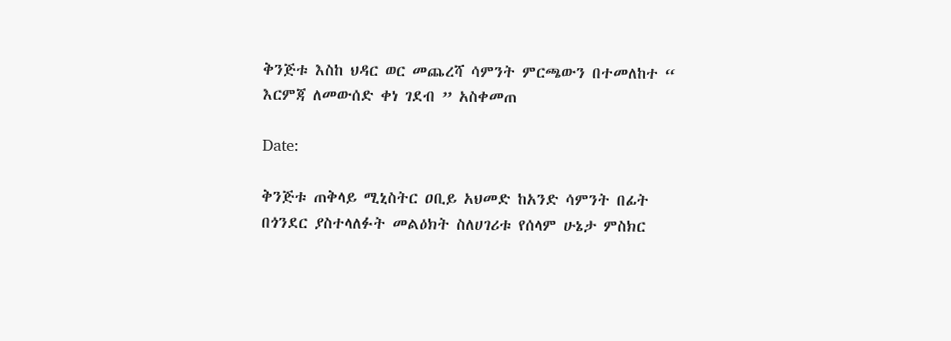ቅንጅቱ እስከ ህዳር ወር መጨረሻ ሳምንት ምርጫውን በተመለከተ “ እርምጃ ለመውሰድ ቀነ ገደብ ” አስቀመጠ

Date:

ቅንጅቱ ጠቅላይ ሚኒስትር ዐቢይ አህመድ ከአንድ ሳምንት በፊት በጎንደር ያስተላለፉት መልዕክት ስለሀገሪቱ የሰላም ሁኔታ ምስክር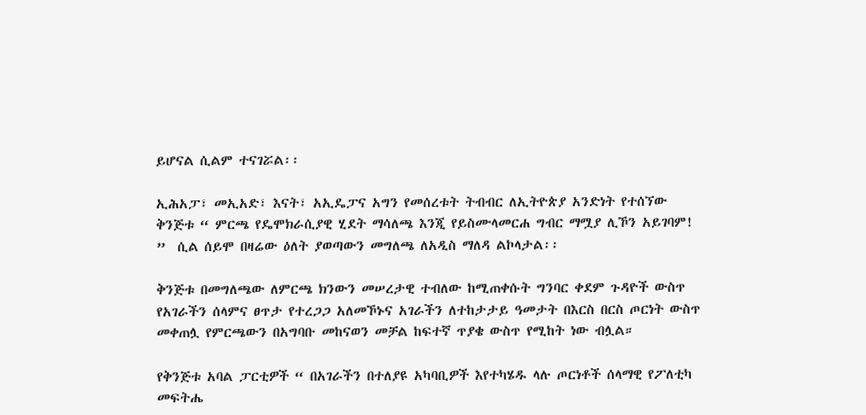ይሆናል ሲልም ተናገሯል፡፡

ኢሕአፓ፣ መኢአድ፣ እናት፣ አኢዴፓና አግን የመሰረቱት ትብብር ለኢትዮጵያ አንድነት የተሰኘው ቅንጅቱ “ ምርጫ የዴሞክራሲያዊ ሂደት ማሳለጫ እንጂ የይስሙላመርሐ ግብር ማሟያ ሊኾን አይገባም!  ”  ሲል ሰይሞ በዛሬው ዕለት ያወጣውን መግለጫ ለአዲስ ማለዳ ልኮላታል፡፡

ቅንጅቱ በመግለጫው ለምርጫ ክንውን መሠረታዊ ተብለው ከሚጠቀሱት ግንባር ቀደም ጉዳዮች ውስጥ የአገራችን ሰላምና ፀጥታ የተረጋጋ አለመኾኑና አገራችን ለተከታታይ ዓመታት በእርስ በርስ ጦርነት ውስጥ መቀጠሏ የምርጫውን በአግባቡ መከናወን መቻል ከፍተኛ ጥያቄ ውስጥ የሚከት ነው ብሏል።

የቅንጅቱ አባል ፓርቲዎች “ በአገራችን በተለያዩ አካባቢዎች እየተካሄዱ ላሉ ጦርነቶች ሰላማዊ የፖለቲካ መፍትሔ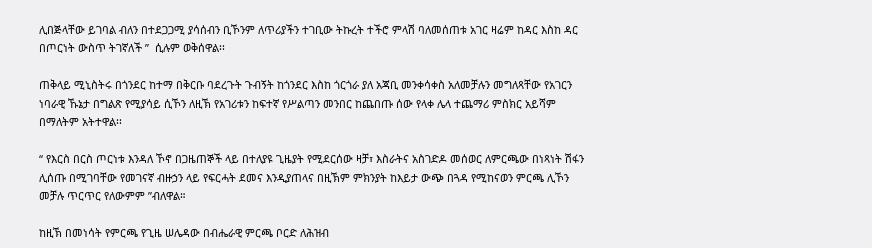ሊበጅላቸው ይገባል ብለን በተደጋጋሚ ያሳሰብን ቢኾንም ለጥሪያችን ተገቢው ትኩረት ተችሮ ምላሽ ባለመሰጠቱ አገር ዛሬም ከዳር እስከ ዳር በጦርነት ውስጥ ትገኛለች ”  ሲሉም ወቅሰዋል፡፡

ጠቅላይ ሚኒስትሩ በጎንደር ከተማ በቅርቡ ባደረጉት ጉብኝት ከጎንደር እስከ ጎርጎራ ያለ አጃቢ መንቀሳቀስ አለመቻሉን መግለጻቸው የአገርን ነባራዊ ኹኔታ በግልጽ የሚያሳይ ሲኾን ለዚኽ የአገሪቱን ከፍተኛ የሥልጣን መንበር ከጨበጡ ሰው የላቀ ሌላ ተጨማሪ ምስክር አይሻም በማለትም አትተዋል፡፡

“ የእርስ በርስ ጦርነቱ እንዳለ ኾኖ በጋዜጠኞች ላይ በተለያዩ ጊዜያት የሚደርሰው ዛቻ፣ እስራትና አስገድዶ መሰወር ለምርጫው በነጻነት ሽፋን ሊሰጡ በሚገባቸው የመገናኛ ብዙኃን ላይ የፍርሓት ደመና እንዲያጠላና በዚኽም ምክንያት ከእይታ ውጭ በጓዳ የሚከናወን ምርጫ ሊኾን መቻሉ ጥርጥር የለውምም ”ብለዋል።

ከዚኽ በመነሳት የምርጫ የጊዜ ሠሌዳው በብሔራዊ ምርጫ ቦርድ ለሕዝብ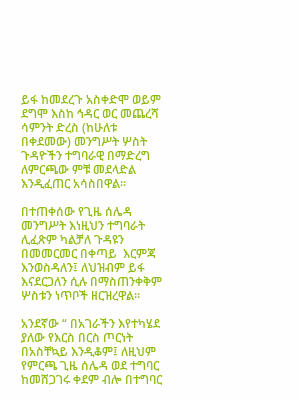ይፋ ከመደረጉ አስቀድሞ ወይም ደግሞ እስከ ኅዳር ወር መጨረሻ ሳምንት ድረስ (ከሁለቱ በቀደመው) መንግሥት ሦስት ጉዳዮችን ተግባራዊ በማድረግ ለምርጫው ምቹ መደላድል እንዲፈጠር አሳስበዋል፡፡

በተጠቀሰው የጊዜ ሰሌዳ መንግሥት እነዚህን ተግባራት ሊፈጽም ካልቻለ ጉዳዩን በመመርመር በቀጣይ  እርምጃ እንወስዳለን፤ ለህዝብም ይፋ እናደርጋለን ሲሉ በማስጠንቀቅም ሦስቱን ነጥቦች ዘርዝረዋል፡፡

አንደኛው “ በአገራችን እየተካሄደ ያለው የእርስ በርስ ጦርነት በአስቸኳይ እንዲቆም፤ ለዚህም የምርጫ ጊዜ ሰሌዳ ወደ ተግባር ከመሸጋገሩ ቀደም ብሎ በተግባር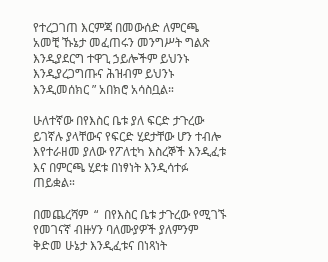የተረጋገጠ እርምጃ በመውሰድ ለምርጫ አመቺ ኹኔታ መፈጠሩን መንግሥት ግልጽ እንዲያደርግ ተዋጊ ኃይሎችም ይህንኑ እንዲያረጋግጡና ሕዝብም ይህንኑ እንዲመሰክር ” አበክሮ አሳስቧል።

ሁለተኛው በየእስር ቤቱ ያለ ፍርድ ታጉረው ይገኛሉ ያላቸውና የፍርድ ሂደታቸው ሆን ተብሎ እየተራዘመ ያለው የፖለቲካ እስረኞች እንዲፈቱ እና በምርጫ ሂደቱ በነፃነት እንዲሳተፉ ጠይቋል።

በመጨረሻም  “  በየእስር ቤቱ ታጉረው የሚገኙ የመገናኛ ብዙሃን ባለሙያዎች ያለምንም ቅድመ ሁኔታ እንዲፈቱና በነጻነት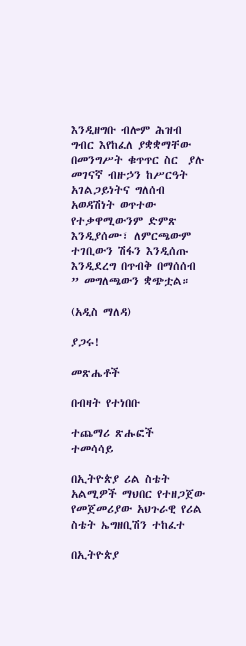እንዲዘግቡ ብሎም ሕዝብ ግብር እየከፈለ ያቋቋማቸው በመንግሥት ቁጥጥር ስር  ያሉ መገናኛ ብዙኃን ከሥርዓት አገልጋይነትና ግለሰብ አወዳሽነት ወጥተው የተቃዋሚውንም ድምጽ እንዲያሰሙ፣ ለምርጫውም ተገቢውን ሽፋን እንዲሰጡ እንዲደረግ በጥብቅ በማሰሰብ ” መግለጫውን ቋጭቷል።

(አዲስ ማለዳ)

ያጋሩ!

መጽሔቶች

በብዛት የተነበቡ

ተጨማሪ ጽሑፎች
ተመሳሳይ

በኢትዮጵያ ሪል ስቴት አልሚዎች ማህበር የተዘጋጀው የመጀመሪያው አህጉራዊ የሪል ስቴት ኤግዘቢሽን ተከፈተ

በኢትዮጵያ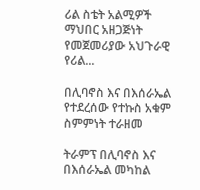ሪል ስቴት አልሚዎች ማህበር አዘጋጅነት የመጀመሪያው አህጉራዊ የሪል...

በሊባኖስ እና በእሰራኤል የተደረሰው የተኩስ አቁም ስምምነት ተራዘመ

ትራምፕ በሊባኖስ እና በእሰራኤል መካከል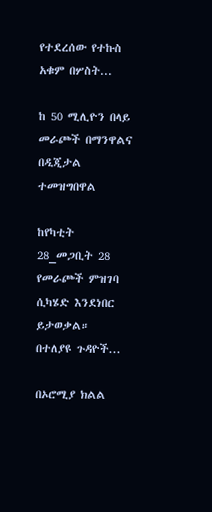የተደረሰው የተኩስ አቁም በሦስት...

ከ 50 ሚሊዮን በላይ መራጮች በማንዋልና በዲጂታል ተመዝግበዋል

ከየካቲት 28_መጋቢት 28 የመራጮች ምዝገባ ሲካሄድ እንደነበር ይታወቃል። በተለያዩ ጉዳዮች...

በኦሮሚያ ክልል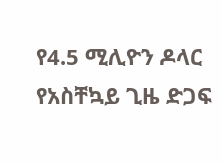የ4.5 ሚሊዮን ዶላር የአስቸኳይ ጊዜ ድጋፍ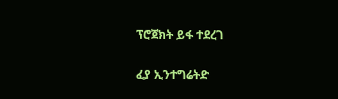ፕሮጀክት ይፋ ተደረገ

ፈያ ኢንተግሬትድ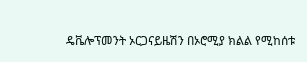ዴቬሎፕመንት ኦርጋናይዜሽን በኦሮሚያ ክልል የሚከሰቱ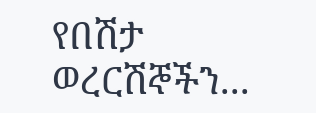የበሽታ ወረርሽኞችን...